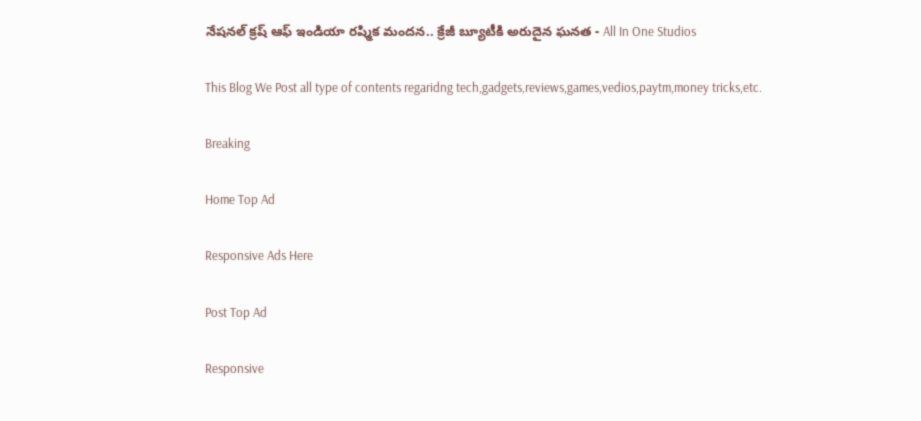నేషనల్‌ క్రష్ ఆఫ్ ఇండియా రష్మిక మందన.. క్రేజీ బ్యూటీకి అరుదైన ఘనత - All In One Studios

This Blog We Post all type of contents regaridng tech,gadgets,reviews,games,vedios,paytm,money tricks,etc.

Breaking

Home Top Ad

Responsive Ads Here

Post Top Ad

Responsive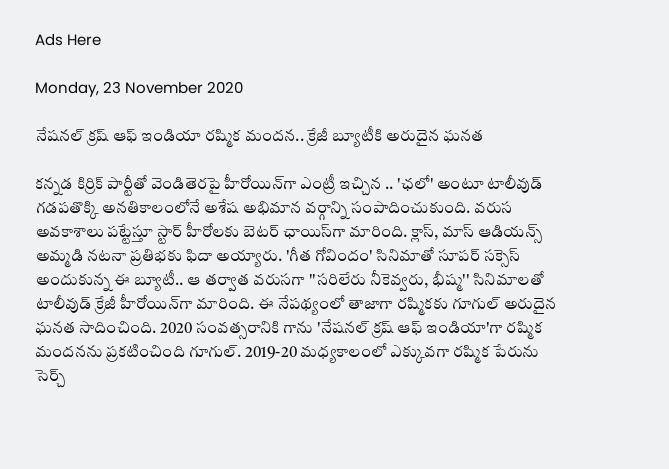Ads Here

Monday, 23 November 2020

నేషనల్‌ క్రష్ ఆఫ్ ఇండియా రష్మిక మందన.. క్రేజీ బ్యూటీకి అరుదైన ఘనత

కన్నడ కిర్రిక్‌ పార్టీతో వెండితెరపై హీరోయిన్‌గా ఎంట్రీ ఇచ్చిన .. 'ఛలో' అంటూ టాలీవుడ్ గడపతొక్కి అనతికాలంలోనే అశేష అభిమాన వర్గాన్ని సంపాదించుకుంది. వరుస అవకాశాలు పట్టేస్తూ స్టార్ హీరోలకు బెటర్ ఛాయిస్‌గా మారింది. క్లాస్, మాస్ ఆడియన్స్ అమ్మడి నటనా ప్రతిభకు ఫిదా అయ్యారు. 'గీత గోవిందం' సినిమాతో సూపర్ సక్సెస్ అందుకున్న ఈ బ్యూటీ.. ఆ తర్వాత వరుసగా ''సరిలేరు నీకెవ్వరు, భీష్మ'' సినిమాలతో టాలీవుడ్ క్రేజీ హీరోయిన్‌గా మారింది. ఈ నేపథ్యంలో తాజాగా రష్మికకు గూగుల్‌ అరుదైన ఘనత సాదించింది. 2020 సంవత్సరానికి గాను 'నేషనల్‌ క్రష్‌ ఆఫ్‌ ఇండియా'గా రష్మిక మందనను ప్రకటించింది గూగుల్. 2019-20 మధ్యకాలంలో ఎక్కువగా రష్మిక పేరును సెర్చ్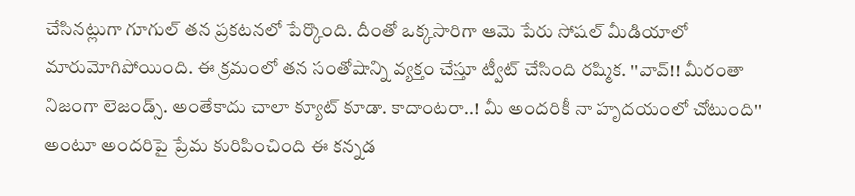చేసినట్లుగా గూగుల్‌ తన ప్రకటనలో పేర్కొంది. దీంతో ఒక్కసారిగా ఆమె పేరు సోషల్ మీడియాలో మారుమోగిపోయింది. ఈ క్రమంలో తన సంతోషాన్ని వ్యక్తం చేస్తూ ట్వీట్ చేసింది రష్మిక. ''వావ్!! మీరంతా నిజంగా లెజండ్స్‌. అంతేకాదు చాలా క్యూట్ కూడా. కాదాంటరా..! మీ అందరికీ నా హృదయంలో చోటుంది'' అంటూ అందరిపై ప్రేమ కురిపించింది ఈ కన్నడ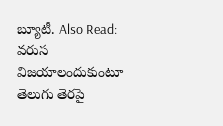బ్యూటీ. Also Read: వరుస విజయాలందుకుంటూ తెలుగు తెరపై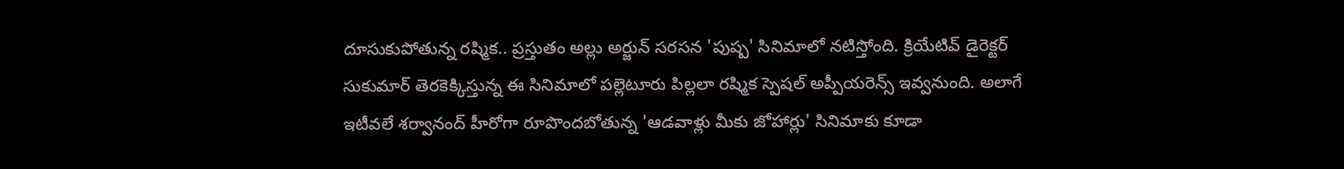దూసుకుపోతున్న రష్మిక.. ప్రస్తుతం అల్లు అర్జున్ సరసన 'పుష్ప' సినిమాలో నటిస్తోంది. క్రియేటివ్ డైరెక్టర్ సుకుమార్ తెరకెక్కిస్తున్న ఈ సినిమాలో పల్లెటూరు పిల్లలా రష్మిక స్పెషల్ అప్పీయరెన్స్ ఇవ్వనుంది. అలాగే ఇటీవలే శర్వానంద్ హీరోగా రూపొందబోతున్న 'ఆడవాళ్లు మీకు జోహార్లు' సినిమాకు కూడా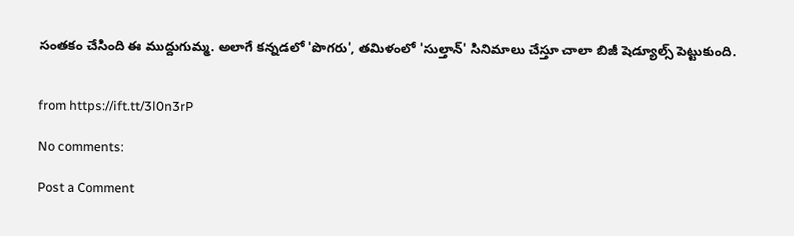సంతకం చేసింది ఈ ముద్దుగుమ్మ. అలాగే కన్నడలో 'పొగరు', తమిళంలో 'సుల్తాన్' సినిమాలు చేస్తూ చాలా బిజీ షెడ్యూల్స్‌ పెట్టుకుంది.


from https://ift.tt/3l0n3rP

No comments:

Post a Comment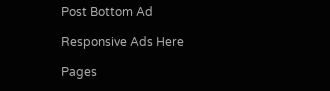Post Bottom Ad

Responsive Ads Here

Pages